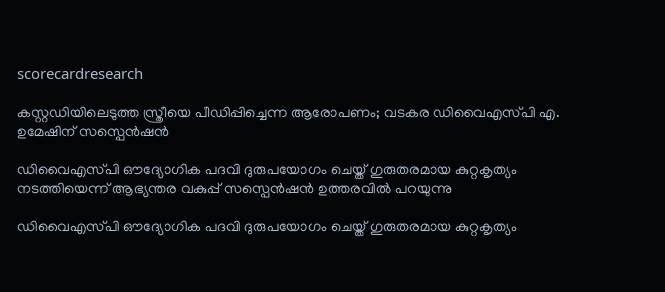scorecardresearch

കസ്റ്റഡിയിലെടുത്ത സ്ത്രീയെ പീഡിപ്പിച്ചെന്ന ആരോപണം; വടകര ഡിവൈഎസ്‌പി എ. ഉമേഷിന് സസ്പെൻഷൻ

ഡിവൈഎസ്‌പി ഔദ്യോഗിക പദവി ദുരുപയോഗം ചെയ്ത് ‌ഗുരുതരമായ കുറ്റകൃത്യം നടത്തിയെന്ന് ആഭ്യന്തര വകുപ്പ് സസ്പെൻഷൻ ഉത്തരവിൽ പറയുന്നു

ഡിവൈഎസ്‌പി ഔദ്യോഗിക പദവി ദുരുപയോഗം ചെയ്ത് ‌ഗുരുതരമായ കുറ്റകൃത്യം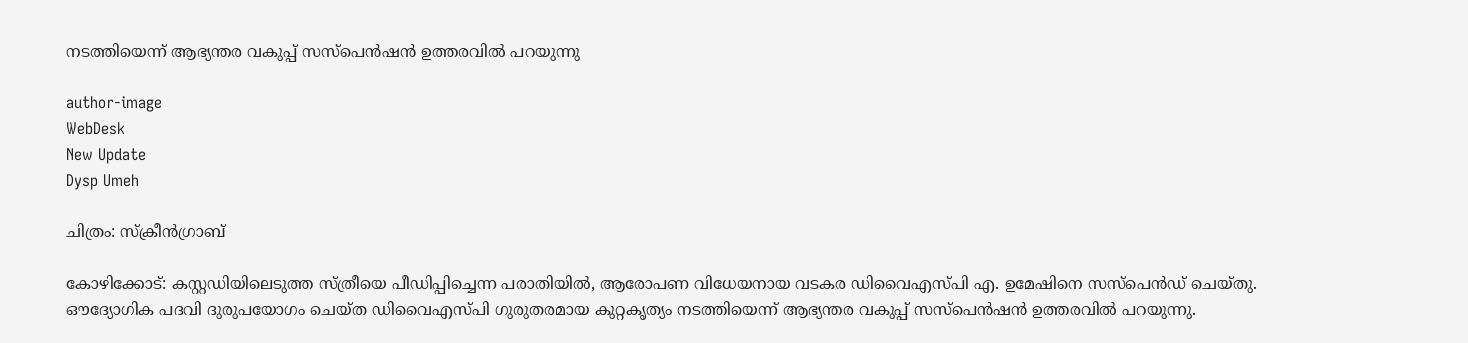നടത്തിയെന്ന് ആഭ്യന്തര വകുപ്പ് സസ്പെൻഷൻ ഉത്തരവിൽ പറയുന്നു

author-image
WebDesk
New Update
Dysp Umeh

ചിത്രം: സ്ക്രീൻഗ്രാബ്

കോഴിക്കോട്: കസ്റ്റഡിയിലെടുത്ത സ്ത്രീയെ പീഡിപ്പിച്ചെന്ന പരാതിയിൽ, ആരോപണ വിധേയനായ വടകര ഡിവൈഎസ്‌പി എ. ഉമേഷിനെ സസ്പെന്‍ഡ് ചെയ്തു. ഔദ്യോഗിക പദവി ദുരുപയോഗം ചെയ്ത ഡിവൈഎസ്‌പി ഗുരുതരമായ കുറ്റകൃത്യം നടത്തിയെന്ന് ആഭ്യന്തര വകുപ്പ് സസ്പെൻഷൻ ഉത്തരവിൽ പറയുന്നു.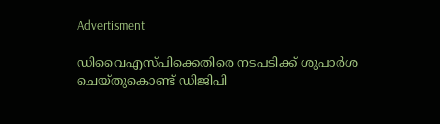Advertisment

ഡിവൈഎസ്‌പിക്കെതിരെ നടപടിക്ക് ശുപാര്‍ശ ചെയ്തുകൊണ്ട് ഡിജിപി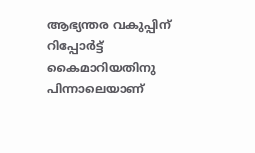ആഭ്യന്തര വകുപ്പിന് റിപ്പോര്‍ട്ട് കൈമാറിയതിനു പിന്നാലെയാണ്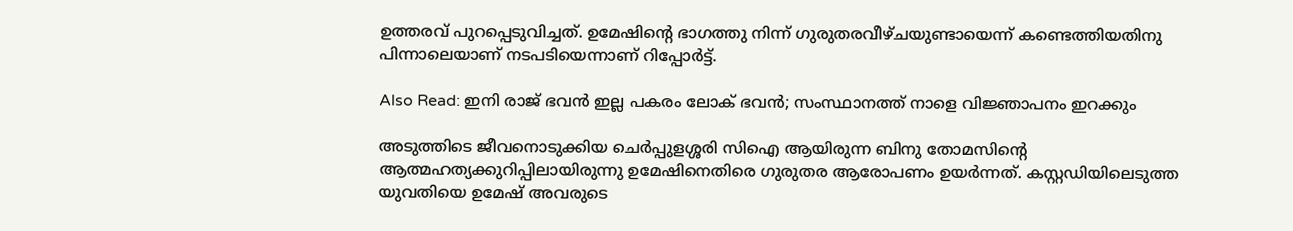ഉത്തരവ് പുറപ്പെടുവിച്ചത്. ഉമേഷിന്റെ ഭാഗത്തു നിന്ന് ഗുരുതരവീഴ്ചയുണ്ടായെന്ന് കണ്ടെത്തിയതിനു പിന്നാലെയാണ് നടപടിയെന്നാണ് റിപ്പോർട്ട്.

Also Read: ഇനി രാജ് ഭവൻ ഇല്ല പകരം ലോക് ഭവൻ; സംസ്ഥാനത്ത് നാളെ വിജ്ഞാപനം ഇറക്കും

അടുത്തിടെ ജീവനൊടുക്കിയ ചെര്‍പ്പുളശ്ശരി സിഐ ആയിരുന്ന ബിനു തോമസിന്റെ ആത്മഹത്യക്കുറിപ്പിലായിരുന്നു ഉമേഷിനെതിരെ ഗുരുതര ആരോപണം ഉയർന്നത്. കസ്റ്റഡിയിലെടുത്ത യുവതിയെ ഉമേഷ് അവരുടെ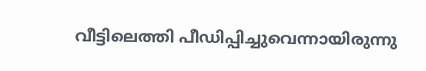വീട്ടിലെത്തി പീഡിപ്പിച്ചുവെന്നായിരുന്നു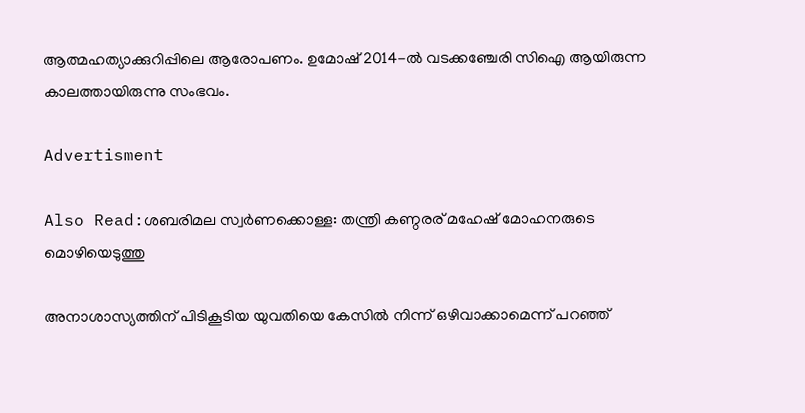ആത്മഹത്യാക്കുറിപ്പിലെ ആരോപണം. ഉമോഷ് 2014-ല്‍ വടക്കഞ്ചേരി സിഐ ആയിരുന്ന കാലത്തായിരുന്നു സംഭവം.

Advertisment

Also Read:ശബരിമല സ്വര്‍ണക്കൊള്ള: തന്ത്രി കണ്ഠരര് മഹേഷ് മോഹനരുടെ മൊഴിയെടുത്തു

അനാശാസ്യത്തിന് പിടികൂടിയ യുവതിയെ കേസില്‍ നിന്ന് ഒഴിവാക്കാമെന്ന് പറഞ്ഞ്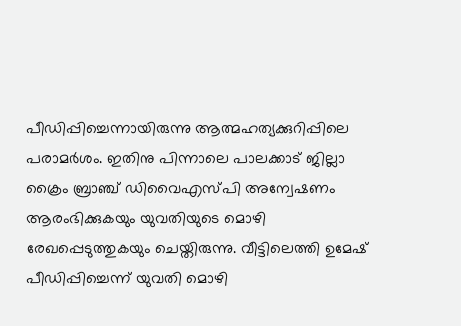പീഡിപ്പിച്ചെന്നായിരുന്നു ആത്മഹത്യക്കുറിപ്പിലെ പരാമര്‍ശം. ഇതിനു പിന്നാലെ പാലക്കാട് ജില്ലാ ക്രൈം ബ്രാഞ്ച് ഡിവൈഎസ്‌പി അന്വേഷണം ആരംഭിക്കുകയും യുവതിയുടെ മൊഴി രേഖപ്പെടുത്തുകയും ചെയ്തിരുന്നു. വീട്ടിലെത്തി ഉമേഷ് പീഡിപ്പിച്ചെന്ന് യുവതി മൊഴി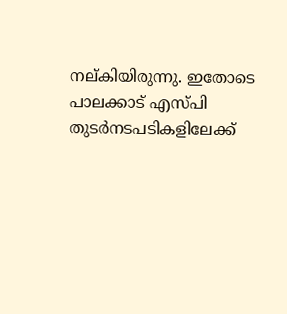നല്കിയിരുന്നു. ഇതോടെ പാലക്കാട് എസ്‌പി തുടർനടപടികളിലേക്ക്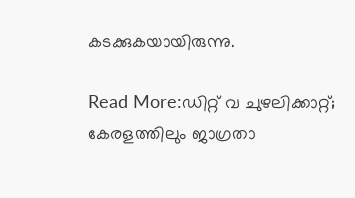കടക്കുകയായിരുന്നു.

Read More:ഡിറ്റ് വ ചുഴലിക്കാറ്റ്; കേരളത്തിലും ജാഗ്രതാ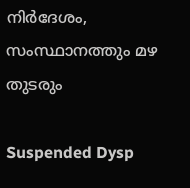നിർദേശം, സംസ്ഥാനത്തും മഴ തുടരും

Suspended Dysp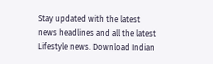Stay updated with the latest news headlines and all the latest Lifestyle news. Download Indian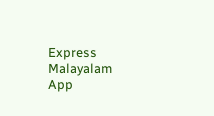Express Malayalam App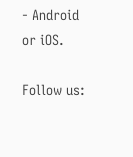- Android or iOS.

Follow us: